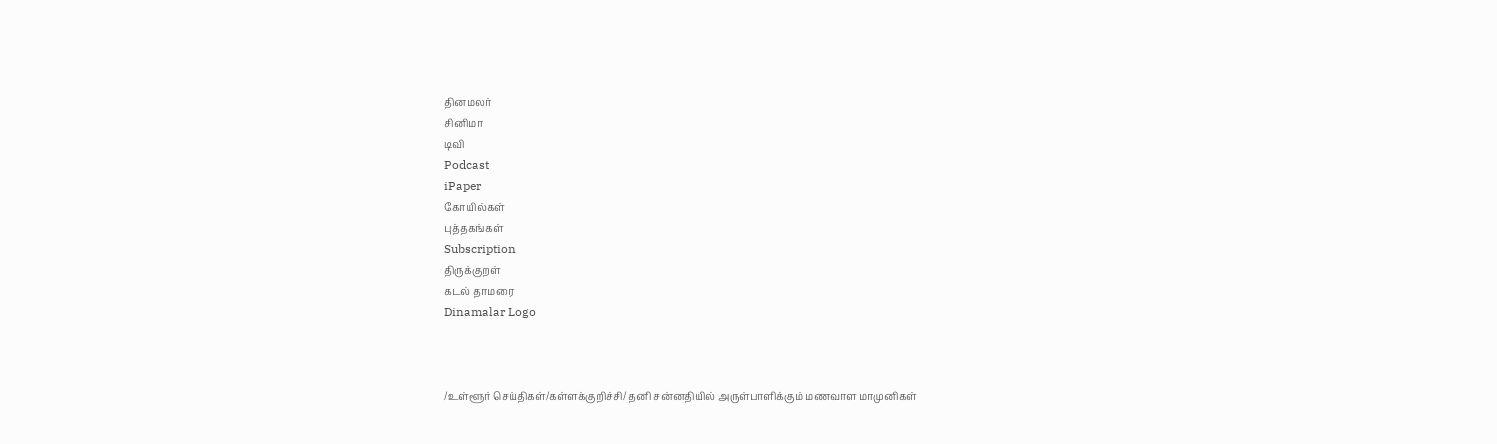தினமலர்
சினிமா
டிவி
Podcast
iPaper
கோயில்கள்
புத்தகங்கள்
Subscription
திருக்குறள்
கடல் தாமரை
Dinamalar Logo



/உள்ளூர் செய்திகள்/கள்ளக்குறிச்சி/ தனி சன்னதியில் அருள்பாளிக்கும் மணவாள மாமுனிகள்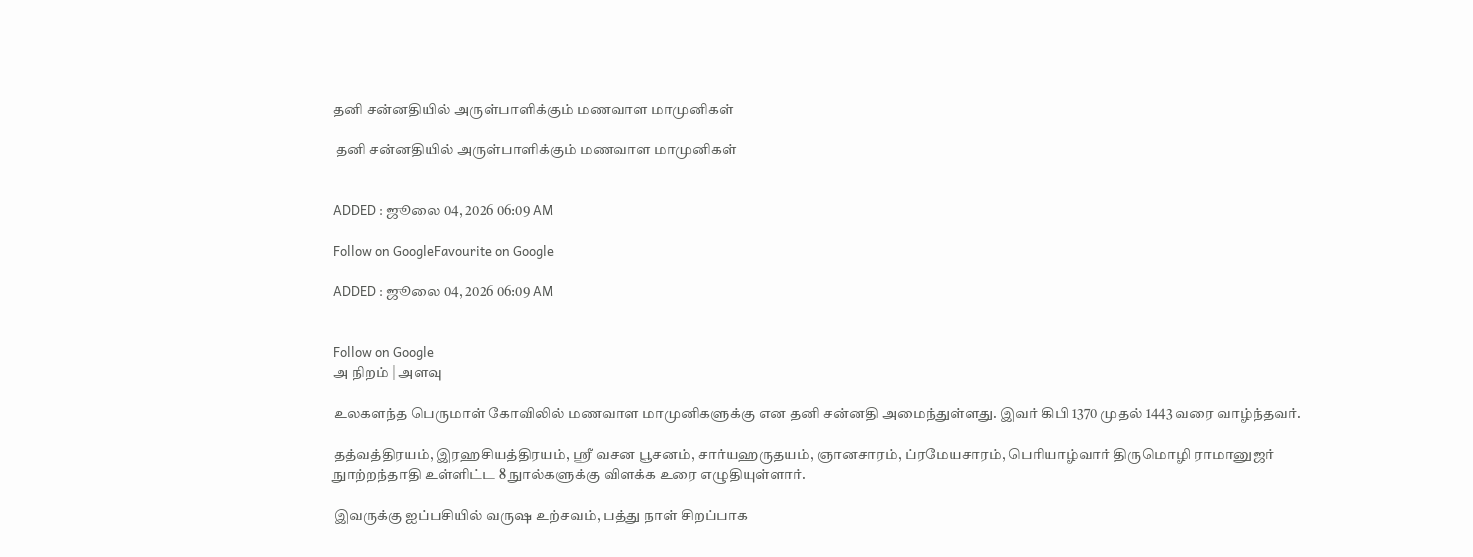தனி சன்னதியில் அருள்பாளிக்கும் மணவாள மாமுனிகள்

 தனி சன்னதியில் அருள்பாளிக்கும் மணவாள மாமுனிகள்


ADDED : ஜூலை 04, 2026 06:09 AM

Follow on GoogleFavourite on Google

ADDED : ஜூலை 04, 2026 06:09 AM


Follow on Google
அ நிறம் | அளவு

உலகளந்த பெருமாள் கோவிலில் மணவாள மாமுனிகளுக்கு என தனி சன்னதி அமைந்துள்ளது. இவர் கிபி 1370 முதல் 1443 வரை வாழ்ந்தவர்.

தத்வத்திரயம், இரஹசியத்திரயம், ஸ்ரீ வசன பூசனம், சார்யஹருதயம், ஞானசாரம், ப்ரமேயசாரம், பெரியாழ்வார் திருமொழி ராமானுஜர் நுாற்றந்தாதி உள்ளிட்ட 8 நுால்களுக்கு விளக்க உரை எழுதியுள்ளார்.

இவருக்கு ஐப்பசியில் வருஷ உற்சவம், பத்து நாள் சிறப்பாக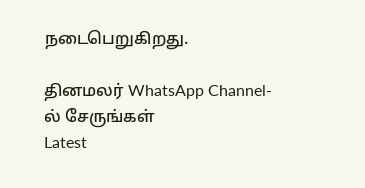நடைபெறுகிறது.

தினமலர் WhatsApp Channel-ல் சேருங்கள்
Latest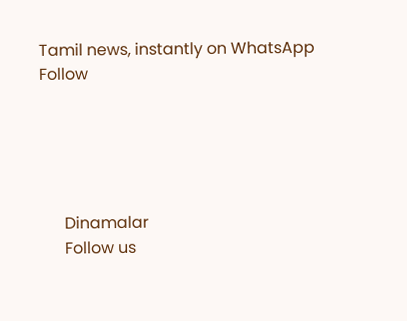Tamil news, instantly on WhatsApp
Follow





      Dinamalar
      Follow us